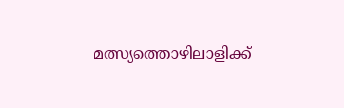മത്സ്യത്തൊഴിലാളിക്ക്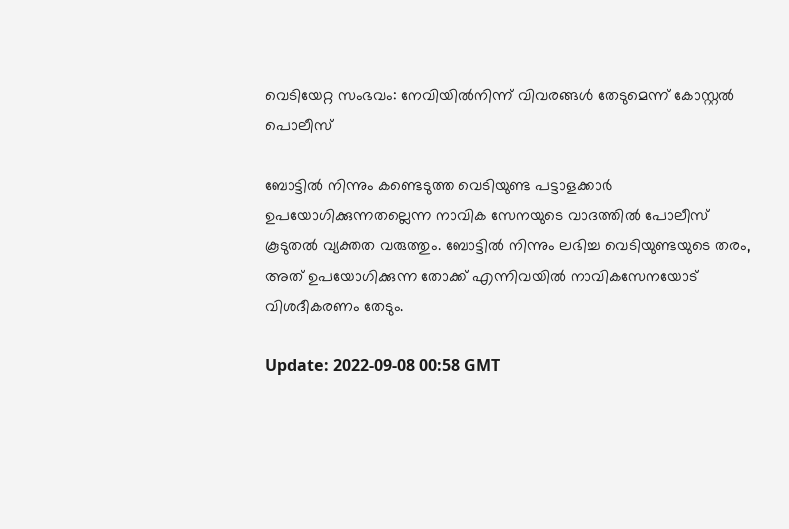വെടിയേറ്റ സംഭവം: നേവിയിൽനിന്ന് വിവരങ്ങൾ തേടുമെന്ന് കോസ്റ്റൽ പൊലീസ്

ബോട്ടിൽ നിന്നും കണ്ടെടുത്ത വെടിയുണ്ട പട്ടാളക്കാർ ഉപയോഗിക്കുന്നതല്ലെന്ന നാവിക സേനയുടെ വാദത്തിൽ പോലീസ് കൂടുതൽ വ്യക്തത വരുത്തും. ബോട്ടിൽ നിന്നും ലഭിച്ച വെടിയുണ്ടയുടെ തരം, അത് ഉപയോഗിക്കുന്ന തോക്ക് എന്നിവയിൽ നാവികസേനയോട് വിശദീകരണം തേടും.

Update: 2022-09-08 00:58 GMT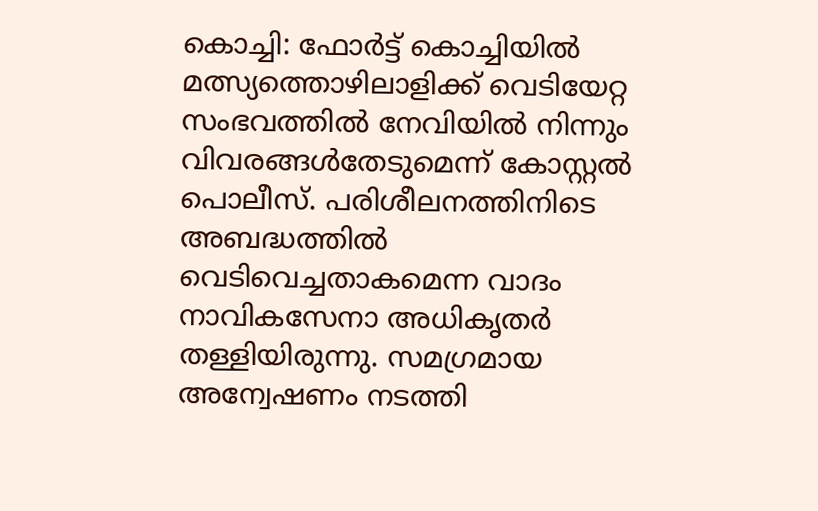കൊച്ചി: ഫോർട്ട് കൊച്ചിയിൽ മത്സ്യത്തൊഴിലാളിക്ക് വെടിയേറ്റ സംഭവത്തിൽ നേവിയിൽ നിന്നും വിവരങ്ങൾതേടുമെന്ന് കോസ്റ്റൽ പൊലീസ്. പരിശീലനത്തിനിടെ അബദ്ധത്തിൽ വെടിവെച്ചതാകമെന്ന വാദം നാവികസേനാ അധികൃതർ തള്ളിയിരുന്നു. സമഗ്രമായ അന്വേഷണം നടത്തി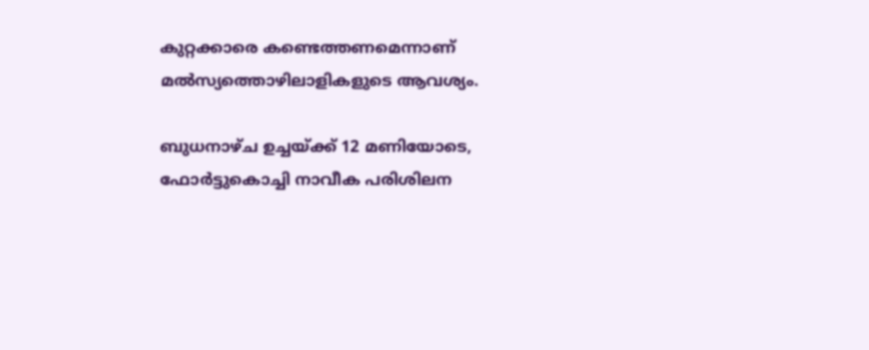കുറ്റക്കാരെ കണ്ടെത്തണമെന്നാണ് മൽസ്യത്തൊഴിലാളികളുടെ ആവശ്യം.

ബുധനാഴ്ച ഉച്ചയ്ക്ക് 12 മണിയോടെ, ഫോർട്ടുകൊച്ചി നാവീക പരിശിലന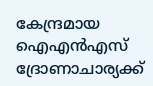കേന്ദ്രമായ ഐഎൻഎസ് ദ്രോണാചാര്യക്ക്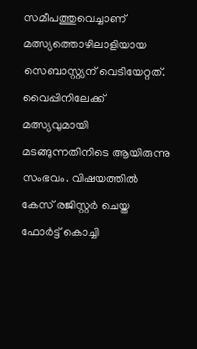സമീപത്തുവെച്ചാണ് മത്സ്യത്തൊഴിലാളിയായ സെബാസ്റ്റ്യന് വെടിയേറ്റത്. വൈപ്പിനിലേക്ക് മത്സ്യവുമായി മടങ്ങുന്നതിനിടെ ആയിരുന്നു സംഭവം. വിഷയത്തിൽ കേസ് രജിസ്റ്റർ ചെയ്ത ഫോർട്ട് കൊച്ചി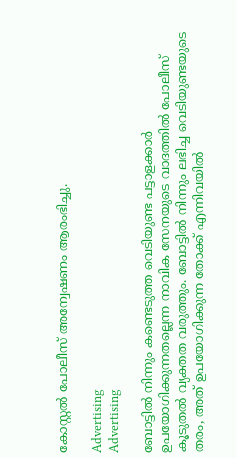കോസ്റ്റൽ പോലീസ് അന്വേഷണം ആരംഭിച്ചു.

Advertising
Advertising

ബോട്ടിൽ നിന്നും കണ്ടെടുത്ത വെടിയുണ്ട പട്ടാളക്കാർ ഉപയോഗിക്കുന്നതല്ലെന്ന നാവിക സേനയുടെ വാദത്തിൽ പോലീസ് കൂടുതൽ വ്യക്തത വരുത്തും. ബോട്ടിൽ നിന്നും ലഭിച്ച വെടിയുണ്ടയുടെ തരം, അത് ഉപയോഗിക്കുന്ന തോക്ക് എന്നിവയിൽ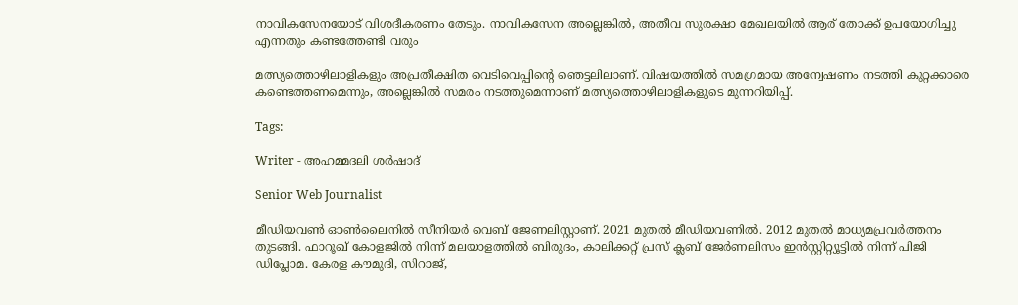നാവികസേനയോട് വിശദീകരണം തേടും. നാവികസേന അല്ലെങ്കിൽ, അതീവ സുരക്ഷാ മേഖലയിൽ ആര് തോക്ക് ഉപയോഗിച്ചു എന്നതും കണ്ടത്തേണ്ടി വരും

മത്സ്യത്തൊഴിലാളികളും അപ്രതീക്ഷിത വെടിവെപ്പിന്റെ ഞെട്ടലിലാണ്. വിഷയത്തിൽ സമഗ്രമായ അന്വേഷണം നടത്തി കുറ്റക്കാരെ കണ്ടെത്തണമെന്നും, അല്ലെങ്കിൽ സമരം നടത്തുമെന്നാണ് മത്സ്യത്തൊഴിലാളികളുടെ മുന്നറിയിപ്പ്.

Tags:

Writer - അഹമ്മദലി ശര്‍ഷാദ്

Senior Web Journalist

മീഡിയവൺ ഓൺലൈനിൽ സീനിയർ വെബ് ജേണലിസ്റ്റാണ്. 2021 മുതൽ മീഡിയവണിൽ. 2012 മുതൽ മാധ്യമപ്രവർത്തനം തുടങ്ങി. ഫാറൂഖ് കോളജിൽ നിന്ന് മലയാളത്തിൽ ബിരുദം, കാലിക്കറ്റ് പ്രസ് ക്ലബ് ജേർണലിസം ഇൻസ്റ്റിറ്റ്യൂട്ടിൽ നിന്ന് പിജി ഡിപ്ലോമ. കേരള കൗമുദി, സിറാജ്,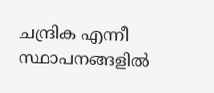ചന്ദ്രിക എന്നീ സ്ഥാപനങ്ങളിൽ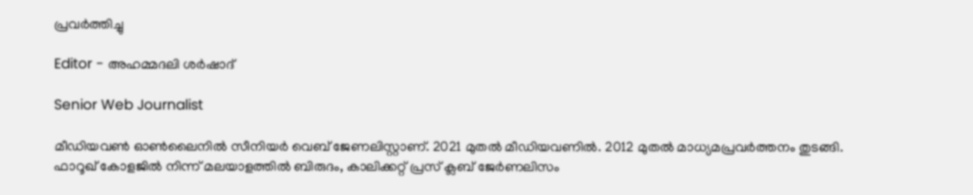പ്രവർത്തിച്ചു

Editor - അഹമ്മദലി ശര്‍ഷാദ്

Senior Web Journalist

മീഡിയവൺ ഓൺലൈനിൽ സീനിയർ വെബ് ജേണലിസ്റ്റാണ്. 2021 മുതൽ മീഡിയവണിൽ. 2012 മുതൽ മാധ്യമപ്രവർത്തനം തുടങ്ങി. ഫാറൂഖ് കോളജിൽ നിന്ന് മലയാളത്തിൽ ബിരുദം, കാലിക്കറ്റ് പ്രസ് ക്ലബ് ജേർണലിസം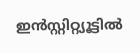ഇൻസ്റ്റിറ്റ്യൂട്ടിൽ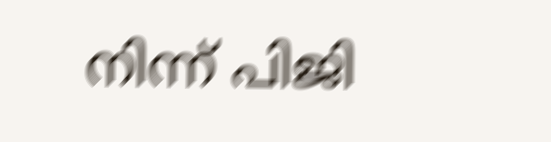നിന്ന് പിജി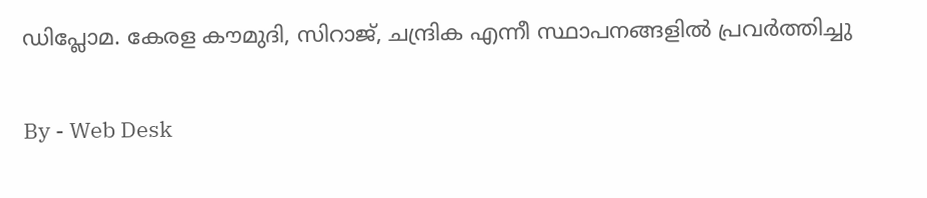ഡിപ്ലോമ. കേരള കൗമുദി, സിറാജ്, ചന്ദ്രിക എന്നീ സ്ഥാപനങ്ങളിൽ പ്രവർത്തിച്ചു

By - Web Desk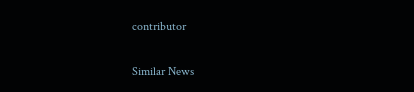contributor

Similar News